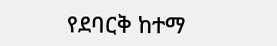የደባርቅ ከተማ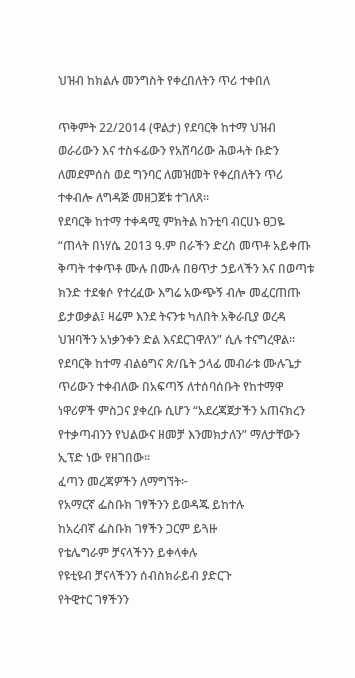ህዝብ ከክልሉ መንግስት የቀረበለትን ጥሪ ተቀበለ

ጥቅምት 22/2014 (ዋልታ) የደባርቅ ከተማ ህዝብ ወራሪውን እና ተስፋፊውን የአሸባሪው ሕወሓት ቡድን ለመደምሰስ ወደ ግንባር ለመዝመት የቀረበለትን ጥሪ ተቀብሎ ለግዳጅ መዘጋጀቱ ተገለጸ።
የደባርቅ ከተማ ተቀዳሚ ምክትል ከንቲባ ብርሀኑ ፀጋዬ “ጠላት በነሃሴ 2013 ዓ.ም በራችን ድረስ መጥቶ አይቀጡ ቅጣት ተቀጥቶ ሙሉ በሙሉ በፀጥታ ኃይላችን እና በወጣቱ ክንድ ተደቁሶ የተረፈው እግሬ አውጭኝ ብሎ መፈርጠጡ ይታወቃል፤ ዛሬም እንደ ትናንቱ ካለበት አቅራቢያ ወረዳ ህዝባችን አነቃንቀን ድል እናደርገዋለን” ሲሉ ተናግረዋል።
የደባርቅ ከተማ ብልፅግና ጽ/ቤት ኃላፊ መብራቱ ሙሉጌታ ጥሪውን ተቀብለው በአፍጣኝ ለተሰባሰቡት የከተማዋ ነዋሪዎች ምስጋና ያቀረቡ ሲሆን “አደረጃጀታችን አጠናክረን የተቃጣብንን የህልውና ዘመቻ እንመክታለን” ማለታቸውን ኢፕድ ነው የዘገበው፡፡
ፈጣን መረጃዎችን ለማግኘት፦
የአማርኛ ፌስቡክ ገፃችንን ይወዳጁ ይከተሉ
ከአረብኛ ፌስቡክ ገፃችን ጋርም ይጓዙ
የቴሌግራም ቻናላችንን ይቀላቀሉ
የዩቲዩብ ቻናላችንን ሰብስክራይብ ያድርጉ
የትዊተር ገፃችንን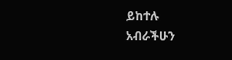ይከተሉ
አብራችሁን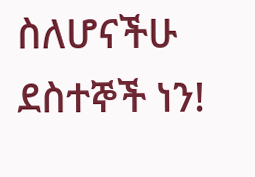ስለሆናችሁ ደስተኞች ነን!